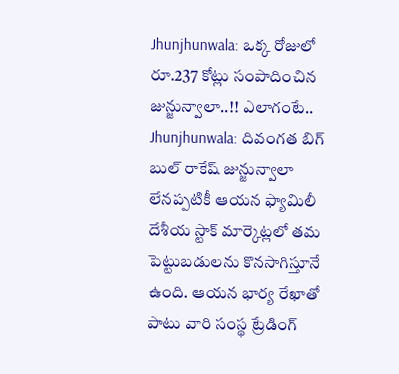Jhunjhunwala: ఒక్క రోజులో రూ.237 కోట్లు సంపాదించిన జున్జున్వాలా..!! ఎలాగంటే..
Jhunjhunwala: దివంగత బిగ్ బుల్ రాకేష్ జున్జున్వాలా లేనప్పటికీ ఆయన ఫ్యామిలీ దేశీయ స్టాక్ మార్కెట్లలో తమ పెట్టుబడులను కొనసాగిస్తూనే ఉంది. ఆయన భార్య రేఖాతో పాటు వారి సంస్థ ట్రేడింగ్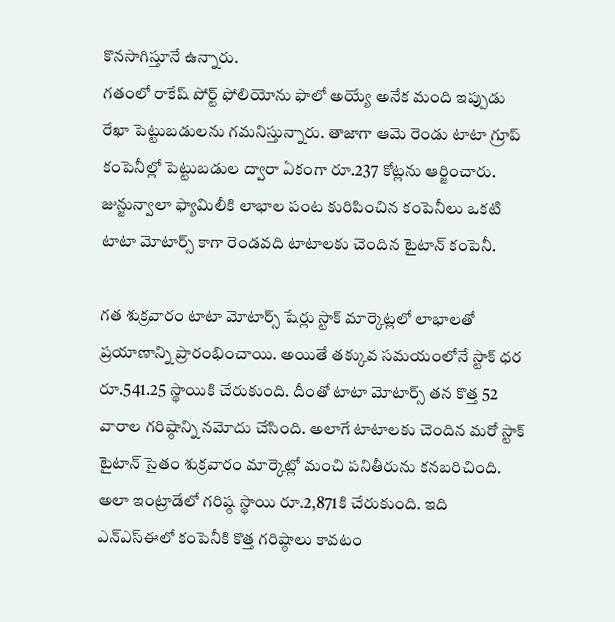కొనసాగిస్తూనే ఉన్నారు.
గతంలో రాకేష్ పోర్ట్ ఫోలియోను ఫాలో అయ్యే అనేక మంది ఇప్పుడు రేఖా పెట్టుబడులను గమనిస్తున్నారు. తాజాగా ఆమె రెండు టాటా గ్రూప్ కంపెనీల్లో పెట్టుబడుల ద్వారా ఏకంగా రూ.237 కోట్లను ఆర్జించారు. జున్జున్వాలా ఫ్యామిలీకి లాభాల పంట కురిపించిన కంపెనీలు ఒకటి టాటా మోటార్స్ కాగా రెండవది టాటాలకు చెందిన టైటాన్ కంపెనీ.

గత శుక్రవారం టాటా మోటార్స్ షేర్లు స్టాక్ మార్కెట్లలో లాభాలతో ప్రయాణాన్ని ప్రారంభించాయి. అయితే తక్కువ సమయంలోనే స్టాక్ ధర రూ.541.25 స్థాయికి చేరుకుంది. దీంతో టాటా మోటార్స్ తన కొత్త 52 వారాల గరిష్ఠాన్ని నమోదు చేసింది. అలాగే టాటాలకు చెందిన మరో స్టాక్ టైటాన్ సైతం శుక్రవారం మార్కెట్లో మంచి పనితీరును కనబరిచింది. అలా ఇంట్రాడేలో గరిష్ఠ స్థాయి రూ.2,871కి చేరుకుంది. ఇది ఎన్ఎస్ఈలో కంపెనీకి కొత్త గరిష్ఠాలు కావటం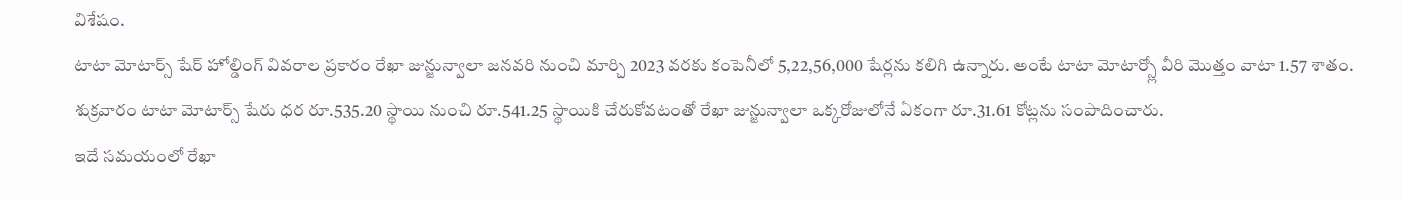విశేషం.
టాటా మోటార్స్ షేర్ హోల్డింగ్ వివరాల ప్రకారం రేఖా జున్జున్వాలా జనవరి నుంచి మార్చి 2023 వరకు కంపెనీలో 5,22,56,000 షేర్లను కలిగి ఉన్నారు. అంటే టాటా మోటార్స్లో వీరి మొత్తం వాటా 1.57 శాతం. శుక్రవారం టాటా మోటార్స్ షేరు ధర రూ.535.20 స్థాయి నుంచి రూ.541.25 స్థాయికి చేరుకోవటంతో రేఖా జున్జున్వాలా ఒక్కరోజులోనే ఏకంగా రూ.31.61 కోట్లను సంపాదించారు.
ఇదే సమయంలో రేఖా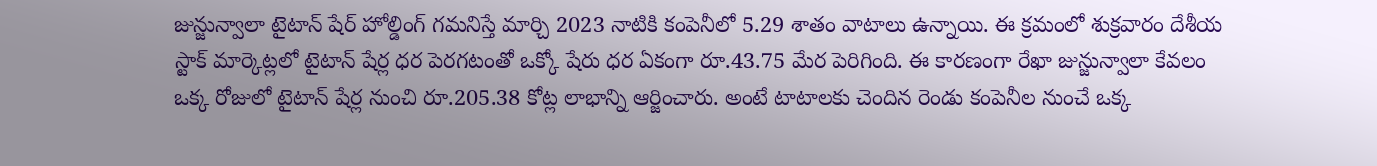జున్జున్వాలా టైటాన్ షేర్ హోల్డింగ్ గమనిస్తే మార్చి 2023 నాటికి కంపెనీలో 5.29 శాతం వాటాలు ఉన్నాయి. ఈ క్రమంలో శుక్రవారం దేశీయ స్టాక్ మార్కెట్లలో టైటాన్ షేర్ల ధర పెరగటంతో ఒక్కో షేరు ధర ఏకంగా రూ.43.75 మేర పెరిగింది. ఈ కారణంగా రేఖా జున్జున్వాలా కేవలం ఒక్క రోజులో టైటాన్ షేర్ల నుంచి రూ.205.38 కోట్ల లాభాన్ని ఆర్జించారు. అంటే టాటాలకు చెందిన రెండు కంపెనీల నుంచే ఒక్క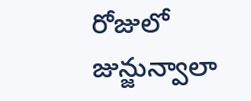రోజులో జున్జున్వాలా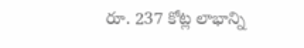రూ. 237 కోట్ల లాభాన్ని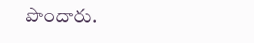పొందారు.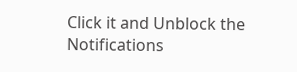Click it and Unblock the Notifications